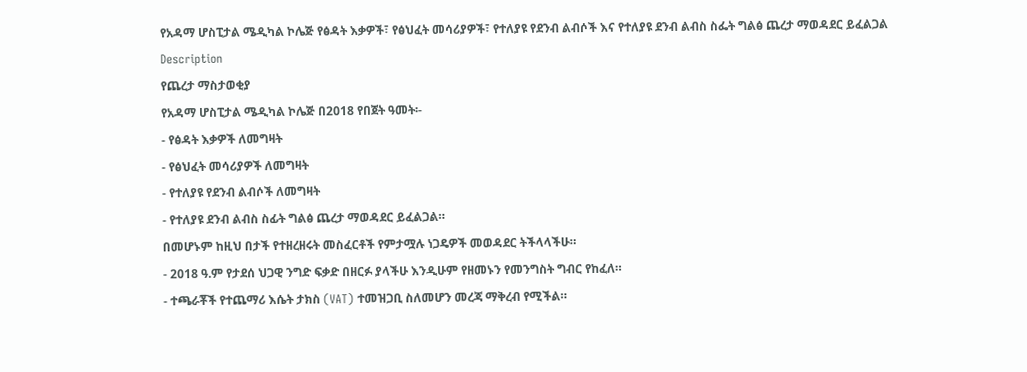የአዳማ ሆስፒታል ሜዲካል ኮሌጅ የፅዳት እቃዎች፣ የፅህፈት መሳሪያዎች፣ የተለያዩ የደንብ ልብሶች እና የተለያዩ ደንብ ልብስ ስፌት ግልፅ ጨረታ ማወዳደር ይፈልጋል
Description
የጨረታ ማስታወቂያ
የአዳማ ሆስፒታል ሜዲካል ኮሌጅ በ2018 የበጀት ዓመት፡-
- የፅዳት እቃዎች ለመግዛት
- የፅህፈት መሳሪያዎች ለመግዛት
- የተለያዩ የደንብ ልብሶች ለመግዛት
- የተለያዩ ደንብ ልብስ ስፊት ግልፅ ጨረታ ማወዳደር ይፈልጋል።
በመሆኑም ከዚህ በታች የተዘረዘሩት መስፈርቶች የምታሟሉ ነጋዴዎች መወዳደር ትችላላችሁ።
- 2018 ዓ.ም የታደሰ ህጋዊ ንግድ ፍቃድ በዘርፉ ያላችሁ እንዲሁም የዘመኑን የመንግስት ግብር የከፈለ።
- ተጫራቾች የተጨማሪ እሴት ታክስ (VAT) ተመዝጋቢ ስለመሆን መረጃ ማቅረብ የሚችል።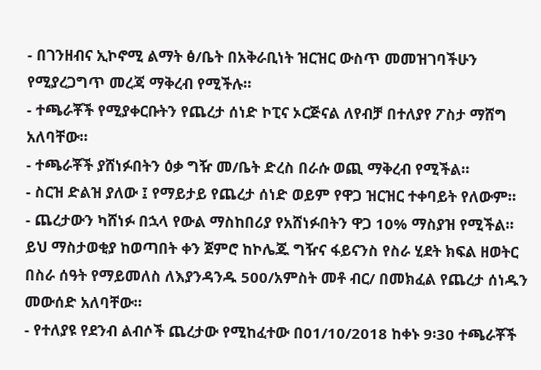- በገንዘብና ኢኮኖሚ ልማት ፅ/ቤት በአቅራቢነት ዝርዝር ውስጥ መመዝገባችሁን የሚያረጋግጥ መረጃ ማቅረብ የሚችሉ።
- ተጫራቾች የሚያቀርቡትን የጨረታ ሰነድ ኮፒና ኦርጅናል ለየብቻ በተለያየ ፖስታ ማሸግ አለባቸው።
- ተጫራቾች ያሸነፉበትን ዕቃ ግዥ መ/ቤት ድረስ በራሱ ወጪ ማቅረብ የሚችል።
- ስርዝ ድልዝ ያለው ፤ የማይታይ የጨረታ ሰነድ ወይም የዋጋ ዝርዝር ተቀባይት የለውም።
- ጨረታውን ካሸነፉ በኋላ የውል ማስከበሪያ የአሸነፉበትን ዋጋ 10% ማስያዝ የሚችል። ይህ ማስታወቂያ ከወጣበት ቀን ጀምሮ ከኮሌጁ ግዥና ፋይናንስ የስራ ሂደት ክፍል ዘወትር በስራ ሰዓት የማይመለስ ለእያንዳንዱ 500/አምስት መቶ ብር/ በመክፈል የጨረታ ሰነዱን መውሰድ አለባቸው።
- የተለያዩ የደንብ ልብሶች ጨረታው የሚከፈተው በ01/10/2018 ከቀኑ 9፡30 ተጫራቾች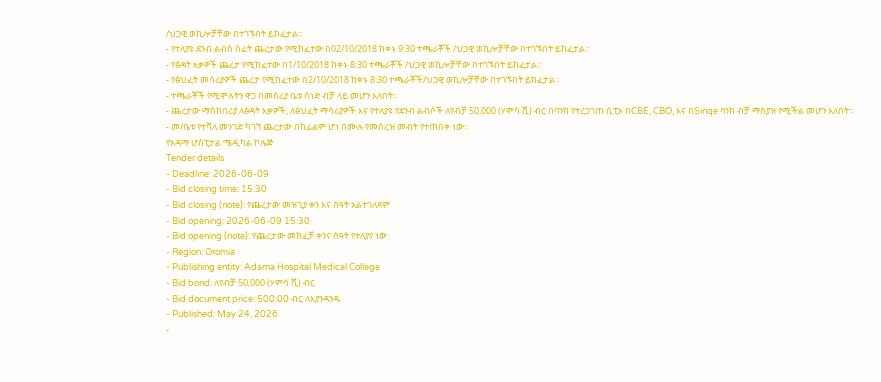/ህጋዊ ወኪሎቻቸው በተገኙበት ይከፈታል።
- የተለያዩ ደንብ ልብስ ስፊት ጨረታው የሚከፈተው በ02/10/2018 ከቀኑ 9፡30 ተጫራቾች /ህጋዊ ወኪሎቻቸው በተገኙበት ይከፈታል።
- የፅዳት እቃዎች ጨረታ የሚከፈተው በ1/10/2018 ከቀኑ 8:30 ተጫራቾች /ህጋዊ ወኪሎቻቸው በተገኙበት ይከፈታል።
- የፅህፈት መሳሪያዎች ጨረታ የሚከፈተው በ2/10/2018 ከቀኑ 8:30 ተጫራቾች/ህጋዊ ወኪሎቻቸው በተገኙበት ይከፈታል።
- ተጫራቾች የሚሞሉትን ዋጋ በመስሪያ ቤቱ ሰነድ ብቻ ላይ መሆን አለበት።
- ጨረታው ማስከበሪያ ለፅዳት እቃዎች, ለፅህፈት ማሳሪያዎች እና የተለያዩ የደንብ ልብሶች ለየብቻ 50,000 (ሃምሳ ሺ) ብር በባንክ የተረጋገጠ ሲፒኦ በCBE, CBO, እና በSinqe ባንክ ብቻ ማስያዝ የሚችል መሆን አለበት።
- መ/ቤቱ የተሻለ መንገድ ካገኘ ጨረታው በከፊልም ሆነ በሙሉ የመሰረዝ መብት የተጠበቀ ነው።
የአዳማ ሆስፒታል ሜዲካል ኮሌጅ
Tender details
- Deadline: 2026-06-09
- Bid closing time: 15:30
- Bid closing (note): የጨረታው መዝጊያ ቀን እና ሰዓት አልተገለጸም
- Bid opening: 2026-06-09 15:30
- Bid opening (note): የጨረታው መክፈቻ ቀንና ሰዓት የተለያየ ነው
- Region: Oromia
- Publishing entity: Adama Hospital Medical College
- Bid bond: ለየብቻ 50,000 (ሃምሳ ሺ) ብር
- Bid document price: 500.00 ብር ለእያንዳንዱ
- Published: May 24, 2026
-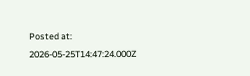Posted at: 2026-05-25T14:47:24.000Z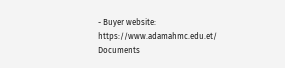- Buyer website: https://www.adamahmc.edu.et/
Documents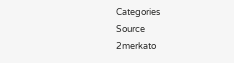Categories
Source
2merkato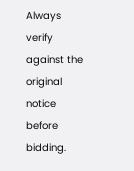Always verify against the original notice before bidding.